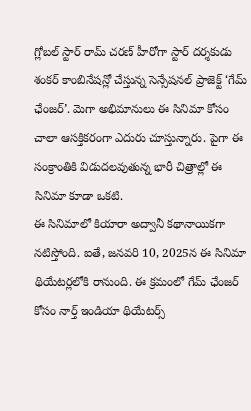గ్లోబల్ స్టార్ రామ్ చరణ్ హీరోగా స్టార్ దర్శకుడు శంకర్ కాంబినేషన్లో చేస్తున్న సెన్సేషనల్ ప్రాజెక్ట్ ‘గేమ్ ఛేంజర్’. మెగా అభిమానులు ఈ సినిమా కోసం చాలా ఆసక్తికరంగా ఎదురు చూస్తున్నారు. పైగా ఈ సంక్రాంతికి విడుదలవుతున్న భారీ చిత్రాల్లో ఈ సినిమా కూడా ఒకటి.
ఈ సినిమాలో కియారా అద్వానీ కథానాయికగా నటిస్తోంది. ఐతే, జనవరి 10, 2025న ఈ సినిమా థియేటర్లలోకి రానుంది. ఈ క్రమంలో గేమ్ ఛేంజర్ కోసం నార్త్ ఇండియా థియేటర్స్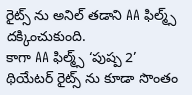రైట్స్ ను అనిల్ తడాని AA ఫిల్మ్స్ దక్కించుకుంది.
కాగా AA ఫిల్మ్స్ ‘పుష్ప 2’ థియేటర్ రైట్స్ ను కూడా సొంతం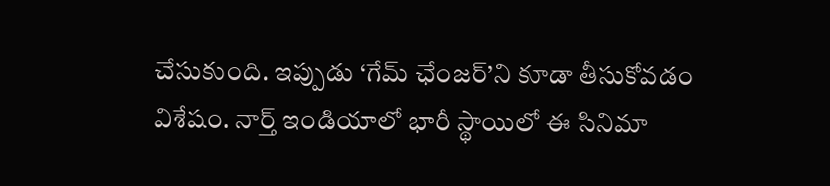చేసుకుంది. ఇప్పుడు ‘గేమ్ ఛేంజర్’ని కూడా తీసుకోవడం విశేషం. నార్త్ ఇండియాలో భారీ స్థాయిలో ఈ సినిమా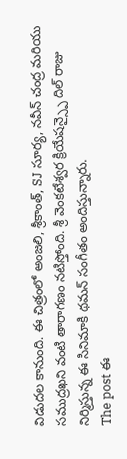విడుదల కానుంది. ఈ చిత్రంలో అంజలి, శ్రీకాంత్, SJ సూర్య, నవీన్ చంద్ర మరియు సముద్రఖని వంటి తారాగణం నటిస్తోంది. శ్రీ వెంకటేశ్వర క్రియేషన్స్పై దిల్ రాజు నిర్మిస్తున్న ఈ సినిమాకి థమన్ సంగీతం అందిస్తున్నారు.
The post ఈ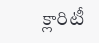క్లారిటీ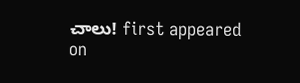చాలు! first appeared on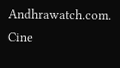Andhrawatch.com.
Cine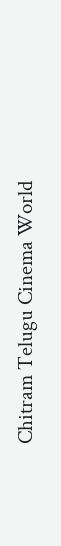Chitram Telugu Cinema World